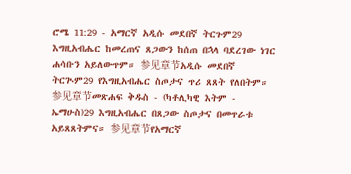ሮሜ 11:29 - አማርኛ አዲሱ መደበኛ ትርጉም29 እግዚአብሔር ከመረጠና ጸጋውን ከሰጠ በኋላ ባደረገው ነገር ሐሳቡን አይለውጥም። 参见章节አዲሱ መደበኛ ትርጒም29 የእግዚአብሔር ስጦታና ጥሪ ጸጸት የለበትም። 参见章节መጽሐፍ ቅዱስ - (ካቶሊካዊ እትም - ኤማሁስ)29 እግዚአብሔር በጸጋው ስጦታና በመጥራቱ አይጸጸትምና። 参见章节የአማርኛ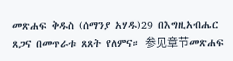መጽሐፍ ቅዱስ (ሰማንያ አሃዱ)29 በእግዚአብሔር ጸጋና በመጥራቱ ጸጸት የለምና። 参见章节መጽሐፍ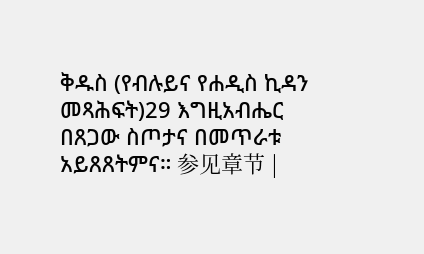ቅዱስ (የብሉይና የሐዲስ ኪዳን መጻሕፍት)29 እግዚአብሔር በጸጋው ስጦታና በመጥራቱ አይጸጸትምና። 参见章节 |